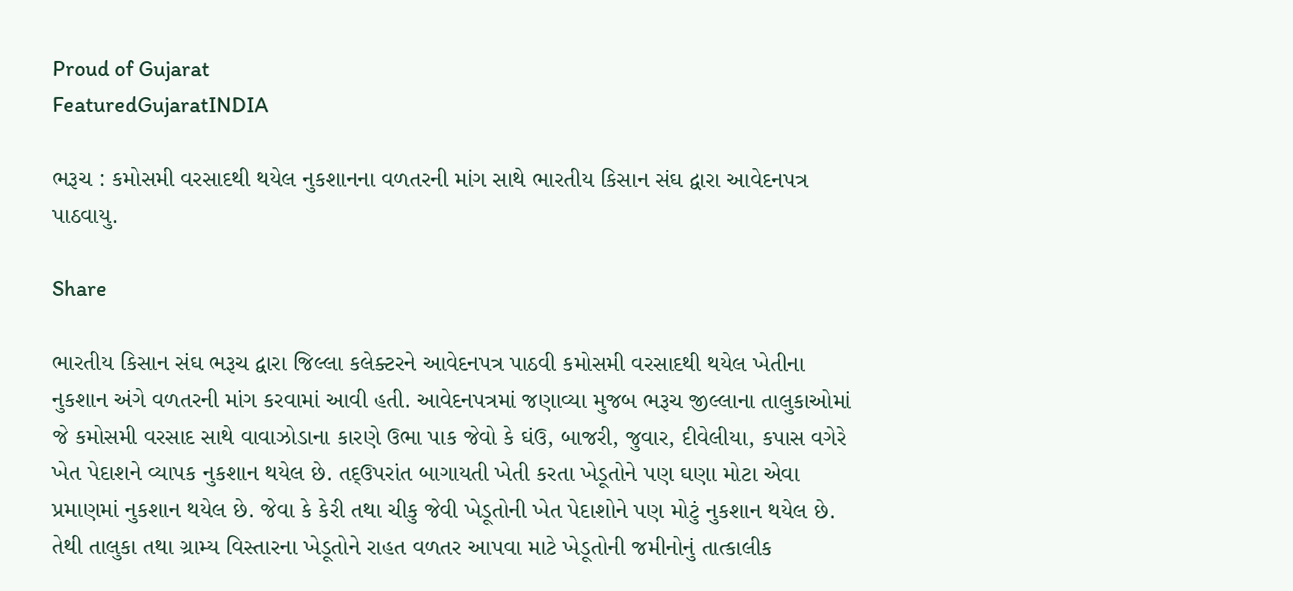Proud of Gujarat
FeaturedGujaratINDIA

ભરૂચ : કમોસમી વરસાદથી થયેલ નુકશાનના વળતરની માંગ સાથે ભારતીય કિસાન સંઘ દ્વારા આવેદનપત્ર પાઠવાયુ.

Share

ભારતીય કિસાન સંઘ ભરૂચ દ્વારા જિલ્લા કલેક્ટરને આવેદનપત્ર પાઠવી કમોસમી વરસાદથી થયેલ ખેતીના નુકશાન અંગે વળતરની માંગ કરવામાં આવી હતી. આવેદનપત્રમાં જણાવ્યા મુજબ ભરૂચ જીલ્લાના તાલુકાઓમાં જે કમોસમી વરસાદ સાથે વાવાઝોડાના કારણે ઉભા પાક જેવો કે ઘંઉ, બાજરી, જુવાર, દીવેલીયા, કપાસ વગેરે ખેત પેદાશને વ્યાપક નુકશાન થયેલ છે. તદ્ઉપરાંત બાગાયતી ખેતી કરતા ખેડૂતોને પણ ઘણા મોટા એવા પ્રમાણમાં નુકશાન થયેલ છે. જેવા કે કેરી તથા ચીકુ જેવી ખેડૂતોની ખેત પેદાશોને પણ મોટું નુકશાન થયેલ છે. તેથી તાલુકા તથા ગ્રામ્ય વિસ્તારના ખેડૂતોને રાહત વળતર આપવા માટે ખેડૂતોની જમીનોનું તાત્કાલીક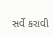સર્વે કરાવી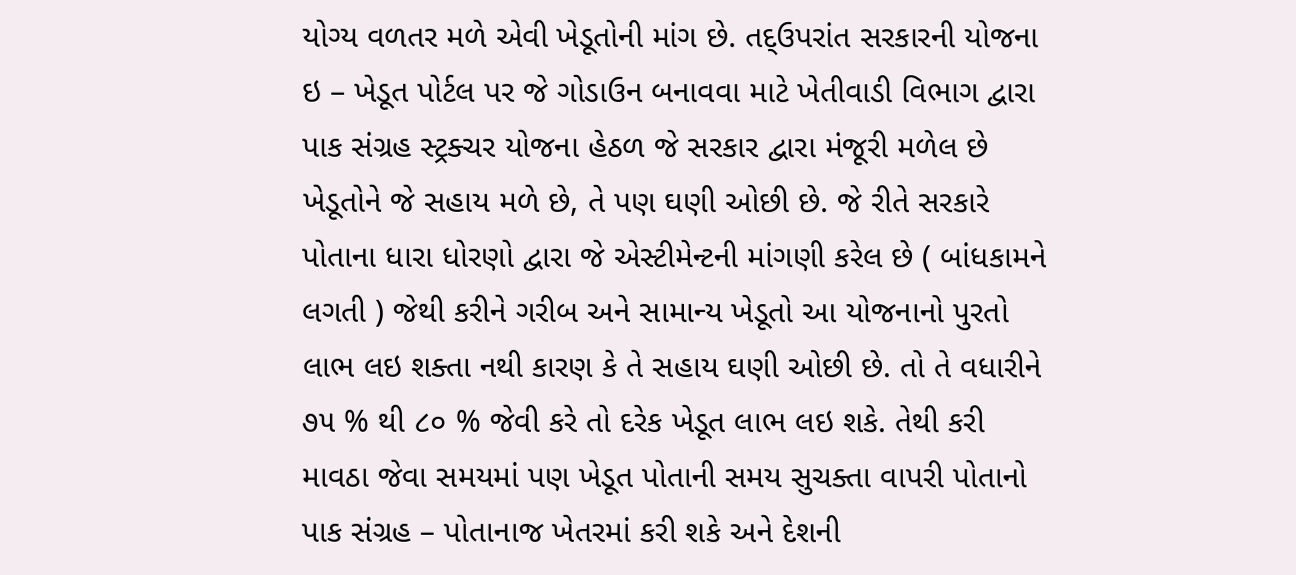યોગ્ય વળતર મળે એવી ખેડૂતોની માંગ છે. તદ્ઉપરાંત સરકારની યોજના ઇ – ખેડૂત પોર્ટલ પર જે ગોડાઉન બનાવવા માટે ખેતીવાડી વિભાગ દ્વારા પાક સંગ્રહ સ્ટ્રક્ચર યોજના હેઠળ જે સરકાર દ્વારા મંજૂરી મળેલ છે ખેડૂતોને જે સહાય મળે છે, તે પણ ઘણી ઓછી છે. જે રીતે સરકારે પોતાના ધારા ધોરણો દ્વારા જે એસ્ટીમેન્ટની માંગણી કરેલ છે ( બાંધકામને લગતી ) જેથી કરીને ગરીબ અને સામાન્ય ખેડૂતો આ યોજનાનો પુરતો લાભ લઇ શક્તા નથી કારણ કે તે સહાય ઘણી ઓછી છે. તો તે વધારીને ૭૫ % થી ૮૦ % જેવી કરે તો દરેક ખેડૂત લાભ લઇ શકે. તેથી કરી માવઠા જેવા સમયમાં પણ ખેડૂત પોતાની સમય સુચક્તા વાપરી પોતાનો પાક સંગ્રહ – પોતાનાજ ખેતરમાં કરી શકે અને દેશની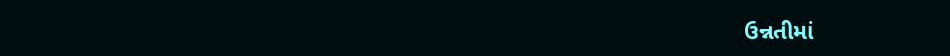ઉન્નતીમાં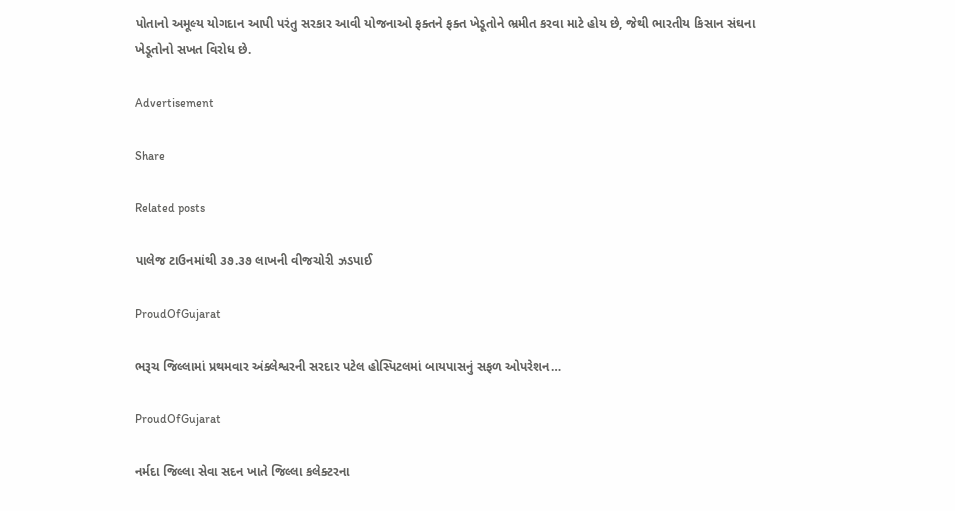પોતાનો અમૂલ્ય યોગદાન આપી પરંતુ સરકાર આવી યોજનાઓ ફક્તને ફક્ત ખેડૂતોને ભ્રમીત કરવા માટે હોય છે, જેથી ભારતીય કિસાન સંઘના ખેડૂતોનો સખત વિરોધ છે.

Advertisement

Share

Related posts

પાલેજ ટાઉનમાંથી ૩૭.૩૭ લાખની વીજચોરી ઝડપાઈ

ProudOfGujarat

ભરૂચ જિલ્લામાં પ્રથમવાર અંક્લેશ્વરની સરદાર પટેલ હોસ્પિટલમાં બાયપાસનું સફળ ઓપરેશન…

ProudOfGujarat

નર્મદા જિલ્લા સેવા સદન ખાતે જિલ્લા કલેક્ટરના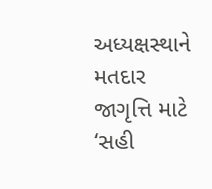અધ્યક્ષસ્થાને મતદાર જાગૃત્તિ માટે ‘સહી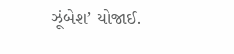ઝૂંબેશ’ યોજાઈ.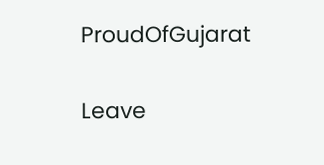ProudOfGujarat

Leave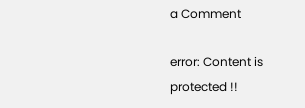a Comment

error: Content is protected !!